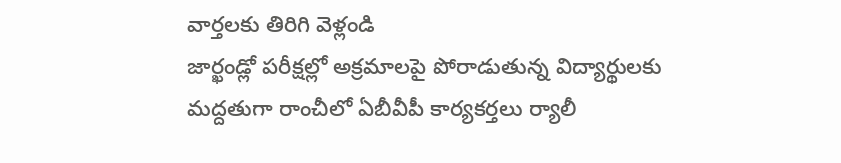వార్తలకు తిరిగి వెళ్లండి
జార్ఖండ్లో పరీక్షల్లో అక్రమాలపై పోరాడుతున్న విద్యార్థులకు మద్దతుగా రాంచీలో ఏబీవీపీ కార్యకర్తలు ర్యాలీ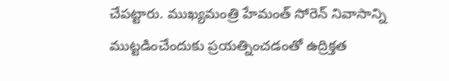చేపట్టారు. ముఖ్యమంత్రి హేమంత్ సోరెన్ నివాసాన్ని ముట్టడించేందుకు ప్రయత్నించడంతో ఉద్రిక్తత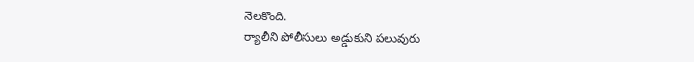నెలకొంది.
ర్యాలీని పోలీసులు అడ్డుకుని పలువురు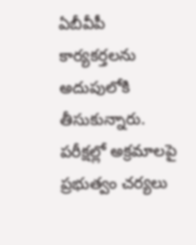ఏబీవీపీ కార్యకర్తలను అదుపులోకి తీసుకున్నారు. పరీక్షల్లో అక్రమాలపై ప్రభుత్వం చర్యలు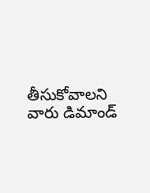తీసుకోవాలని వారు డిమాండ్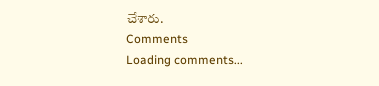చేశారు.
Comments
Loading comments...